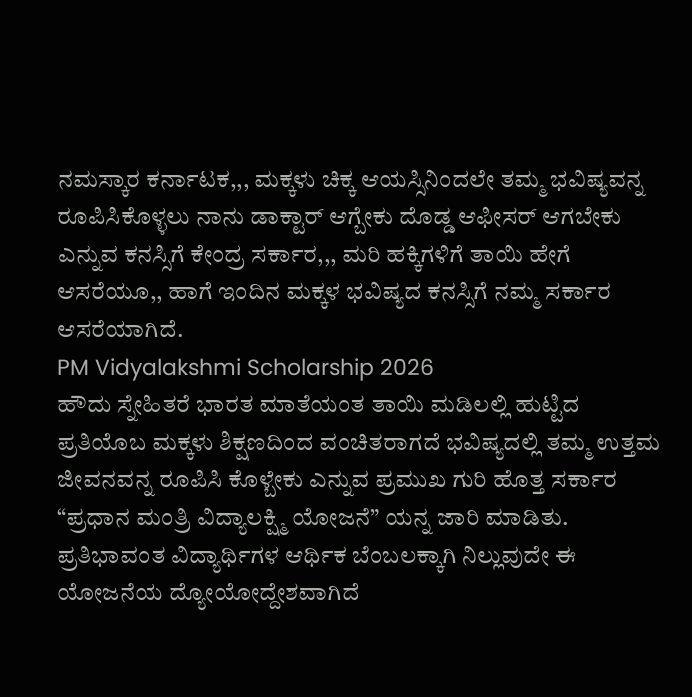ನಮಸ್ಕಾರ ಕರ್ನಾಟಕ,,, ಮಕ್ಕಳು ಚಿಕ್ಕ ಆಯಸ್ಸಿನಿಂದಲೇ ತಮ್ಮ ಭವಿಷ್ಯವನ್ನ ರೂಪಿಸಿಕೊಳ್ಳಲು ನಾನು ಡಾಕ್ಟಾರ್ ಆಗ್ಬೇಕು ದೊಡ್ಡ ಆಫೀಸರ್ ಆಗಬೇಕು ಎನ್ನುವ ಕನಸ್ಸಿಗೆ ಕೇಂದ್ರ ಸರ್ಕಾರ,,, ಮರಿ ಹಕ್ಕಿಗಳಿಗೆ ತಾಯಿ ಹೇಗೆ ಆಸರೆಯೂ,, ಹಾಗೆ ಇಂದಿನ ಮಕ್ಕಳ ಭವಿಷ್ಯದ ಕನಸ್ಸಿಗೆ ನಮ್ಮ ಸರ್ಕಾರ ಆಸರೆಯಾಗಿದೆ.
PM Vidyalakshmi Scholarship 2026
ಹೌದು ಸ್ನೇಹಿತರೆ ಭಾರತ ಮಾತೆಯಂತ ತಾಯಿ ಮಡಿಲಲ್ಲಿ ಹುಟ್ಟಿದ ಪ್ರತಿಯೊಬ ಮಕ್ಕಳು ಶಿಕ್ಷಣದಿಂದ ವಂಚಿತರಾಗದೆ ಭವಿಷ್ಯದಲ್ಲಿ ತಮ್ಮ ಉತ್ತಮ ಜೀವನವನ್ನ ರೂಪಿಸಿ ಕೊಳ್ಬೇಕು ಎನ್ನುವ ಪ್ರಮುಖ ಗುರಿ ಹೊತ್ತ ಸರ್ಕಾರ “ಪ್ರಧಾನ ಮಂತ್ರಿ ವಿದ್ಯಾಲಕ್ಷ್ಮಿ ಯೋಜನೆ” ಯನ್ನ ಜಾರಿ ಮಾಡಿತು. ಪ್ರತಿಭಾವಂತ ವಿದ್ಯಾರ್ಥಿಗಳ ಆರ್ಥಿಕ ಬೆಂಬಲಕ್ಕಾಗಿ ನಿಲ್ಲುವುದೇ ಈ ಯೋಜನೆಯ ದ್ಯೋಯೋದ್ದೇಶವಾಗಿದೆ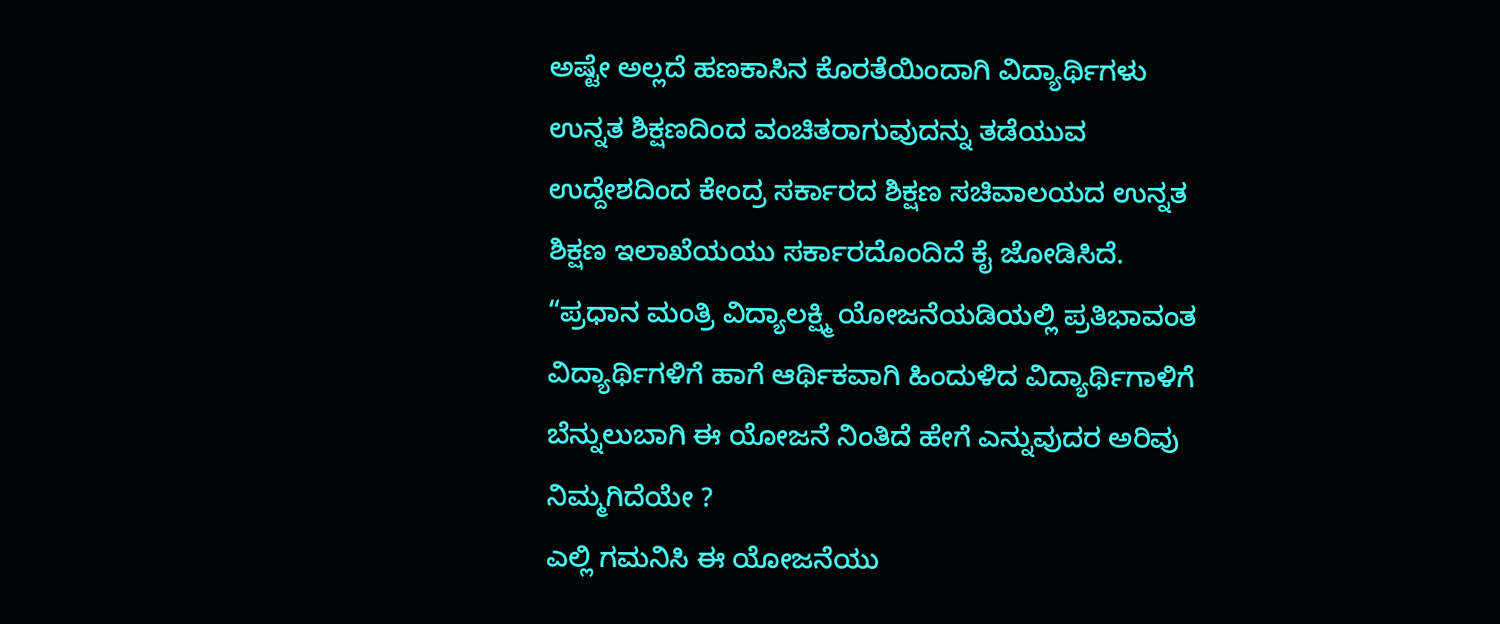ಅಷ್ಟೇ ಅಲ್ಲದೆ ಹಣಕಾಸಿನ ಕೊರತೆಯಿಂದಾಗಿ ವಿದ್ಯಾರ್ಥಿಗಳು ಉನ್ನತ ಶಿಕ್ಷಣದಿಂದ ವಂಚಿತರಾಗುವುದನ್ನು ತಡೆಯುವ ಉದ್ದೇಶದಿಂದ ಕೇಂದ್ರ ಸರ್ಕಾರದ ಶಿಕ್ಷಣ ಸಚಿವಾಲಯದ ಉನ್ನತ ಶಿಕ್ಷಣ ಇಲಾಖೆಯಯು ಸರ್ಕಾರದೊಂದಿದೆ ಕೈ ಜೋಡಿಸಿದೆ.
“ಪ್ರಧಾನ ಮಂತ್ರಿ ವಿದ್ಯಾಲಕ್ಷ್ಮಿ ಯೋಜನೆಯಡಿಯಲ್ಲಿ ಪ್ರತಿಭಾವಂತ ವಿದ್ಯಾರ್ಥಿಗಳಿಗೆ ಹಾಗೆ ಆರ್ಥಿಕವಾಗಿ ಹಿಂದುಳಿದ ವಿದ್ಯಾರ್ಥಿಗಾಳಿಗೆ ಬೆನ್ನುಲುಬಾಗಿ ಈ ಯೋಜನೆ ನಿಂತಿದೆ ಹೇಗೆ ಎನ್ನುವುದರ ಅರಿವು ನಿಮ್ಮಗಿದೆಯೇ ?
ಎಲ್ಲಿ ಗಮನಿಸಿ ಈ ಯೋಜನೆಯು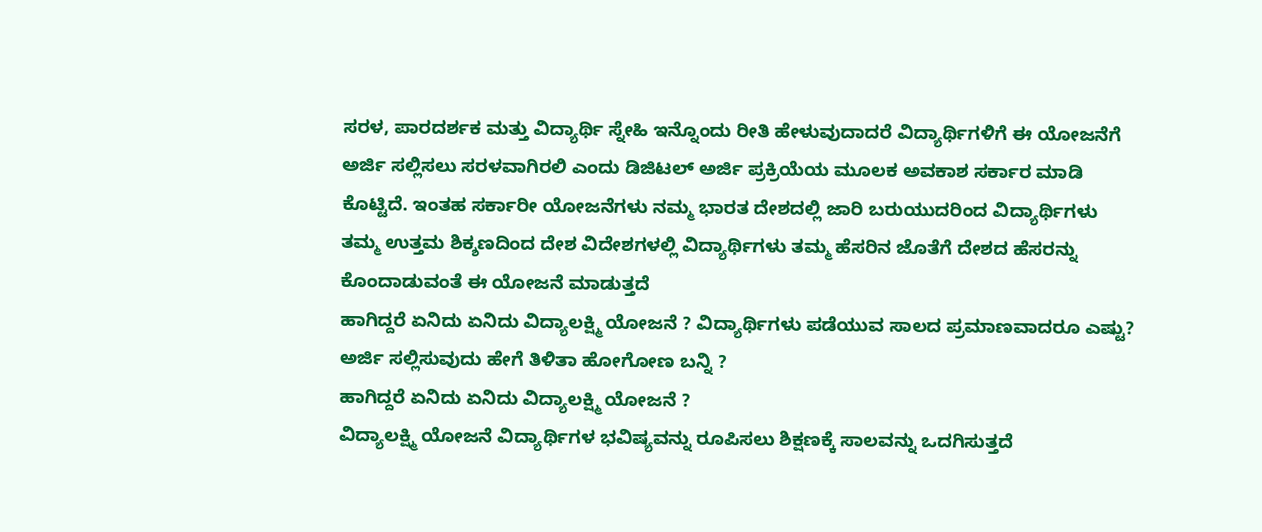ಸರಳ, ಪಾರದರ್ಶಕ ಮತ್ತು ವಿದ್ಯಾರ್ಥಿ ಸ್ನೇಹಿ ಇನ್ನೊಂದು ರೀತಿ ಹೇಳುವುದಾದರೆ ವಿದ್ಯಾರ್ಥಿಗಳಿಗೆ ಈ ಯೋಜನೆಗೆ ಅರ್ಜಿ ಸಲ್ಲಿಸಲು ಸರಳವಾಗಿರಲಿ ಎಂದು ಡಿಜಿಟಲ್ ಅರ್ಜಿ ಪ್ರಕ್ರಿಯೆಯ ಮೂಲಕ ಅವಕಾಶ ಸರ್ಕಾರ ಮಾಡಿ ಕೊಟ್ಟಿದೆ. ಇಂತಹ ಸರ್ಕಾರೀ ಯೋಜನೆಗಳು ನಮ್ಮ ಭಾರತ ದೇಶದಲ್ಲಿ ಜಾರಿ ಬರುಯುದರಿಂದ ವಿದ್ಯಾರ್ಥಿಗಳು ತಮ್ಮ ಉತ್ತಮ ಶಿಕ್ಶಣದಿಂದ ದೇಶ ವಿದೇಶಗಳಲ್ಲಿ ವಿದ್ಯಾರ್ಥಿಗಳು ತಮ್ಮ ಹೆಸರಿನ ಜೊತೆಗೆ ದೇಶದ ಹೆಸರನ್ನು ಕೊಂದಾಡುವಂತೆ ಈ ಯೋಜನೆ ಮಾಡುತ್ತದೆ
ಹಾಗಿದ್ದರೆ ಏನಿದು ಏನಿದು ವಿದ್ಯಾಲಕ್ಷ್ಮಿ ಯೋಜನೆ ? ವಿದ್ಯಾರ್ಥಿಗಳು ಪಡೆಯುವ ಸಾಲದ ಪ್ರಮಾಣವಾದರೂ ಎಷ್ಟು? ಅರ್ಜಿ ಸಲ್ಲಿಸುವುದು ಹೇಗೆ ತಿಳಿತಾ ಹೋಗೋಣ ಬನ್ನಿ ?
ಹಾಗಿದ್ದರೆ ಏನಿದು ಏನಿದು ವಿದ್ಯಾಲಕ್ಷ್ಮಿ ಯೋಜನೆ ?
ವಿದ್ಯಾಲಕ್ಷ್ಮಿ ಯೋಜನೆ ವಿದ್ಯಾರ್ಥಿಗಳ ಭವಿಷ್ಯವನ್ನು ರೂಪಿಸಲು ಶಿಕ್ಷಣಕ್ಕೆ ಸಾಲವನ್ನು ಒದಗಿಸುತ್ತದೆ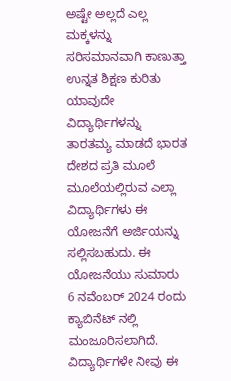ಅಷ್ಟೇ ಅಲ್ಲದೆ ಎಲ್ಲ ಮಕ್ಕಳನ್ನು ಸರಿಸಮಾನವಾಗಿ ಕಾಣುತ್ತಾ ಉನ್ನತ ಶಿಕ್ಷಣ ಕುರಿತು ಯಾವುದೇ ವಿದ್ಯಾರ್ಥಿಗಳನ್ನು ತಾರತಮ್ಯ ಮಾಡದೆ ಭಾರತ ದೇಶದ ಪ್ರತಿ ಮೂಲೆ ಮೂಲೆಯಲ್ಲಿರುವ ಎಲ್ಲಾ ವಿದ್ಯಾರ್ಥಿಗಳು ಈ ಯೋಜನೆಗೆ ಅರ್ಜಿಯನ್ನು ಸಲ್ಲಿಸಬಹುದು. ಈ ಯೋಜನೆಯು ಸುಮಾರು 6 ನವೆಂಬರ್ 2024 ರಂದು ಕ್ಯಾಬಿನೆಟ್ ನಲ್ಲಿ ಮಂಜೂರಿಸಲಾಗಿದೆ. ವಿದ್ಯಾರ್ಥಿಗಳೇ ನೀವು ಈ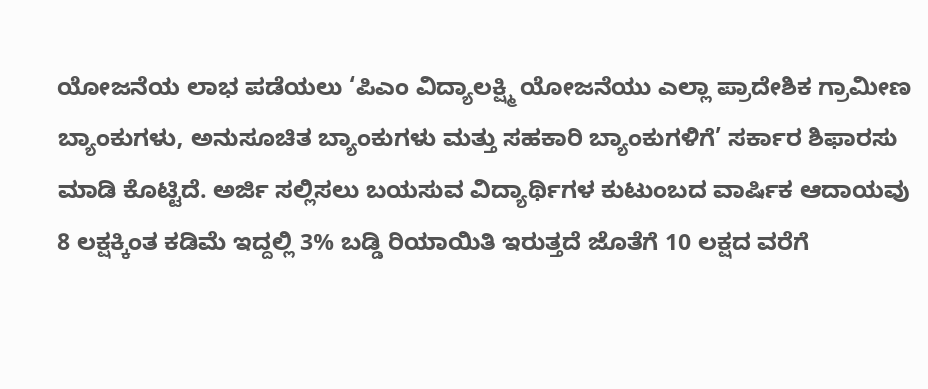ಯೋಜನೆಯ ಲಾಭ ಪಡೆಯಲು ‘ಪಿಎಂ ವಿದ್ಯಾಲಕ್ಷ್ಮಿ ಯೋಜನೆಯು ಎಲ್ಲಾ ಪ್ರಾದೇಶಿಕ ಗ್ರಾಮೀಣ ಬ್ಯಾಂಕುಗಳು, ಅನುಸೂಚಿತ ಬ್ಯಾಂಕುಗಳು ಮತ್ತು ಸಹಕಾರಿ ಬ್ಯಾಂಕುಗಳಿಗೆ’ ಸರ್ಕಾರ ಶಿಫಾರಸು ಮಾಡಿ ಕೊಟ್ಟಿದೆ. ಅರ್ಜಿ ಸಲ್ಲಿಸಲು ಬಯಸುವ ವಿದ್ಯಾರ್ಥಿಗಳ ಕುಟುಂಬದ ವಾರ್ಷಿಕ ಆದಾಯವು 8 ಲಕ್ಷಕ್ಕಿಂತ ಕಡಿಮೆ ಇದ್ದಲ್ಲಿ 3% ಬಡ್ಡಿ ರಿಯಾಯಿತಿ ಇರುತ್ತದೆ ಜೊತೆಗೆ 10 ಲಕ್ಷದ ವರೆಗೆ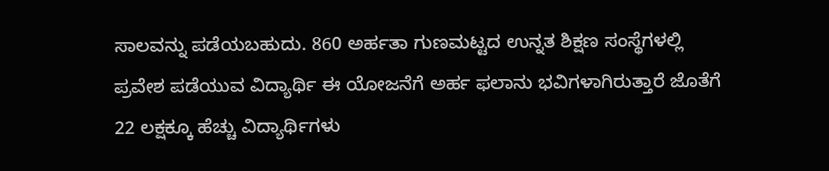ಸಾಲವನ್ನು ಪಡೆಯಬಹುದು. 860 ಅರ್ಹತಾ ಗುಣಮಟ್ಟದ ಉನ್ನತ ಶಿಕ್ಷಣ ಸಂಸ್ಥೆಗಳಲ್ಲಿ ಪ್ರವೇಶ ಪಡೆಯುವ ವಿದ್ಯಾರ್ಥಿ ಈ ಯೋಜನೆಗೆ ಅರ್ಹ ಫಲಾನು ಭವಿಗಳಾಗಿರುತ್ತಾರೆ ಜೊತೆಗೆ 22 ಲಕ್ಷಕ್ಕೂ ಹೆಚ್ಚು ವಿದ್ಯಾರ್ಥಿಗಳು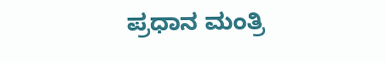ಪ್ರಧಾನ ಮಂತ್ರಿ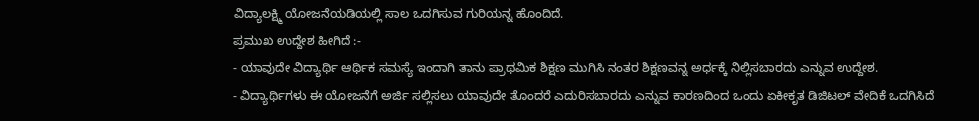ವಿದ್ಯಾಲಕ್ಷ್ಮಿ ಯೋಜನೆಯಡಿಯಲ್ಲಿ ಸಾಲ ಒದಗಿಸುವ ಗುರಿಯನ್ನ ಹೊಂದಿದೆ.
ಪ್ರಮುಖ ಉದ್ದೇಶ ಹೀಗಿದೆ :-
- ಯಾವುದೇ ವಿದ್ಯಾರ್ಥಿ ಆರ್ಥಿಕ ಸಮಸ್ಯೆ ಇಂದಾಗಿ ತಾನು ಪ್ರಾಥಮಿಕ ಶಿಕ್ಷಣ ಮುಗಿಸಿ ನಂತರ ಶಿಕ್ಷಣವನ್ನ ಅರ್ಧಕ್ಕೆ ನಿಲ್ಲಿಸಬಾರದು ಎನ್ನುವ ಉದ್ದೇಶ.
- ವಿದ್ಯಾರ್ಥಿಗಳು ಈ ಯೋಜನೆಗೆ ಅರ್ಜಿ ಸಲ್ಲಿಸಲು ಯಾವುದೇ ತೊಂದರೆ ಎದುರಿಸಬಾರದು ಎನ್ನುವ ಕಾರಣದಿಂದ ಒಂದು ಏಕೀಕೃತ ಡಿಜಿಟಲ್ ವೇದಿಕೆ ಒದಗಿಸಿದೆ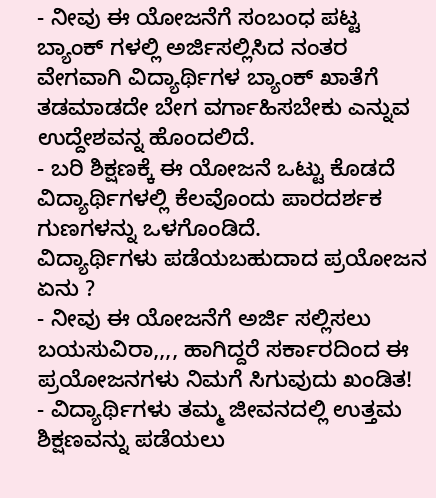- ನೀವು ಈ ಯೋಜನೆಗೆ ಸಂಬಂಧ ಪಟ್ಟ ಬ್ಯಾಂಕ್ ಗಳಲ್ಲಿ ಅರ್ಜಿಸಲ್ಲಿಸಿದ ನಂತರ ವೇಗವಾಗಿ ವಿದ್ಯಾರ್ಥಿಗಳ ಬ್ಯಾಂಕ್ ಖಾತೆಗೆ ತಡಮಾಡದೇ ಬೇಗ ವರ್ಗಾಹಿಸಬೇಕು ಎನ್ನುವ ಉದ್ದೇಶವನ್ನ ಹೊಂದಲಿದೆ.
- ಬರಿ ಶಿಕ್ಷಣಕ್ಕೆ ಈ ಯೋಜನೆ ಒಟ್ಟು ಕೊಡದೆ ವಿದ್ಯಾರ್ಥಿಗಳಲ್ಲಿ ಕೆಲವೊಂದು ಪಾರದರ್ಶಕ ಗುಣಗಳನ್ನು ಒಳಗೊಂಡಿದೆ.
ವಿದ್ಯಾರ್ಥಿಗಳು ಪಡೆಯಬಹುದಾದ ಪ್ರಯೋಜನ ಏನು ?
- ನೀವು ಈ ಯೋಜನೆಗೆ ಅರ್ಜಿ ಸಲ್ಲಿಸಲು ಬಯಸುವಿರಾ,,,, ಹಾಗಿದ್ದರೆ ಸರ್ಕಾರದಿಂದ ಈ ಪ್ರಯೋಜನಗಳು ನಿಮಗೆ ಸಿಗುವುದು ಖಂಡಿತ!
- ವಿದ್ಯಾರ್ಥಿಗಳು ತಮ್ಮ ಜೀವನದಲ್ಲಿ ಉತ್ತಮ ಶಿಕ್ಷಣವನ್ನು ಪಡೆಯಲು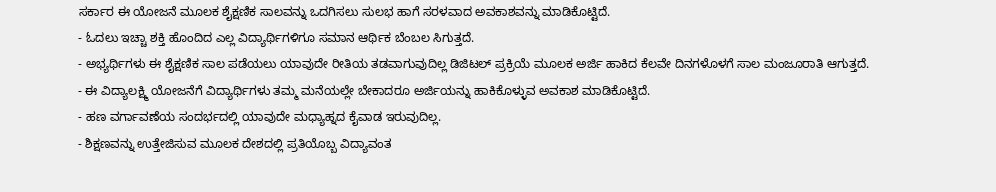ಸರ್ಕಾರ ಈ ಯೋಜನೆ ಮೂಲಕ ಶೈಕ್ಷಣಿಕ ಸಾಲವನ್ನು ಒದಗಿಸಲು ಸುಲಭ ಹಾಗೆ ಸರಳವಾದ ಅವಕಾಶವನ್ನು ಮಾಡಿಕೊಟ್ಟಿದೆ.
- ಓದಲು ಇಚ್ಚಾ ಶಕ್ತಿ ಹೊಂದಿದ ಎಲ್ಲ ವಿದ್ಯಾರ್ಥಿಗಳಿಗೂ ಸಮಾನ ಆರ್ಥಿಕ ಬೆಂಬಲ ಸಿಗುತ್ತದೆ.
- ಅಭ್ಯರ್ಥಿಗಳು ಈ ಶೈಕ್ಷಣಿಕ ಸಾಲ ಪಡೆಯಲು ಯಾವುದೇ ರೀತಿಯ ತಡವಾಗುವುದಿಲ್ಲ ಡಿಜಿಟಲ್ ಪ್ರಕ್ರಿಯೆ ಮೂಲಕ ಅರ್ಜಿ ಹಾಕಿದ ಕೆಲವೇ ದಿನಗಳೊಳಗೆ ಸಾಲ ಮಂಜೂರಾತಿ ಆಗುತ್ತದೆ.
- ಈ ವಿದ್ಯಾಲಕ್ಷ್ಮಿ ಯೋಜನೆಗೆ ವಿದ್ಯಾರ್ಥಿಗಳು ತಮ್ಮ ಮನೆಯಲ್ಲೇ ಬೇಕಾದರೂ ಅರ್ಜಿಯನ್ನು ಹಾಕಿಕೊಳ್ಳುವ ಅವಕಾಶ ಮಾಡಿಕೊಟ್ಟಿದೆ.
- ಹಣ ವರ್ಗಾವಣೆಯ ಸಂದರ್ಭದಲ್ಲಿ ಯಾವುದೇ ಮಧ್ಯಾಹ್ನದ ಕೈವಾಡ ಇರುವುದಿಲ್ಲ.
- ಶಿಕ್ಷಣವನ್ನು ಉತ್ತೇಜಿಸುವ ಮೂಲಕ ದೇಶದಲ್ಲಿ ಪ್ರತಿಯೊಬ್ಬ ವಿದ್ಯಾವಂತ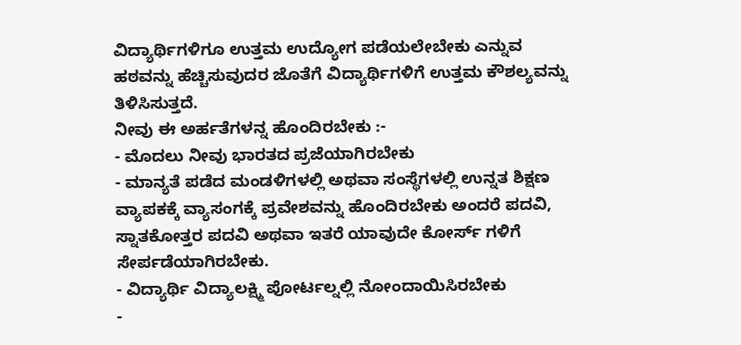ವಿದ್ಯಾರ್ಥಿಗಳಿಗೂ ಉತ್ತಮ ಉದ್ಯೋಗ ಪಡೆಯಲೇಬೇಕು ಎನ್ನುವ ಹಠವನ್ನು ಹೆಚ್ಚಿಸುವುದರ ಜೊತೆಗೆ ವಿದ್ಯಾರ್ಥಿಗಳಿಗೆ ಉತ್ತಮ ಕೌಶಲ್ಯವನ್ನು ತಿಳಿಸಿಸುತ್ತದೆ.
ನೀವು ಈ ಅರ್ಹತೆಗಳನ್ನ ಹೊಂದಿರಬೇಕು :-
- ಮೊದಲು ನೀವು ಭಾರತದ ಪ್ರಜೆಯಾಗಿರಬೇಕು
- ಮಾನ್ಯತೆ ಪಡೆದ ಮಂಡಳಿಗಳಲ್ಲಿ ಅಥವಾ ಸಂಸ್ಥೆಗಳಲ್ಲಿ ಉನ್ನತ ಶಿಕ್ಷಣ ವ್ಯಾಪಕಕ್ಕೆ ವ್ಯಾಸಂಗಕ್ಕೆ ಪ್ರವೇಶವನ್ನು ಹೊಂದಿರಬೇಕು ಅಂದರೆ ಪದವಿ, ಸ್ನಾತಕೋತ್ತರ ಪದವಿ ಅಥವಾ ಇತರೆ ಯಾವುದೇ ಕೋರ್ಸ್ ಗಳಿಗೆ ಸೇರ್ಪಡೆಯಾಗಿರಬೇಕು.
- ವಿದ್ಯಾರ್ಥಿ ವಿದ್ಯಾಲಕ್ಷ್ಮಿ ಪೋರ್ಟಲ್ನಲ್ಲಿ ನೋಂದಾಯಿಸಿರಬೇಕು
-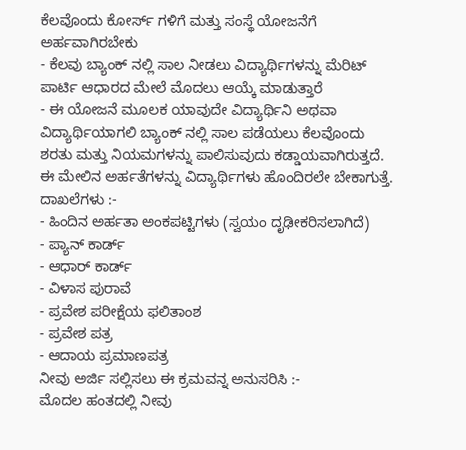ಕೆಲವೊಂದು ಕೋರ್ಸ್ ಗಳಿಗೆ ಮತ್ತು ಸಂಸ್ಥೆ ಯೋಜನೆಗೆ ಅರ್ಹವಾಗಿರಬೇಕು
- ಕೆಲವು ಬ್ಯಾಂಕ್ ನಲ್ಲಿ ಸಾಲ ನೀಡಲು ವಿದ್ಯಾರ್ಥಿಗಳನ್ನು ಮೆರಿಟ್ ಪಾರ್ಟಿ ಆಧಾರದ ಮೇಲೆ ಮೊದಲು ಆಯ್ಕೆ ಮಾಡುತ್ತಾರೆ
- ಈ ಯೋಜನೆ ಮೂಲಕ ಯಾವುದೇ ವಿದ್ಯಾರ್ಥಿನಿ ಅಥವಾ ವಿದ್ಯಾರ್ಥಿಯಾಗಲಿ ಬ್ಯಾಂಕ್ ನಲ್ಲಿ ಸಾಲ ಪಡೆಯಲು ಕೆಲವೊಂದು ಶರತು ಮತ್ತು ನಿಯಮಗಳನ್ನು ಪಾಲಿಸುವುದು ಕಡ್ಡಾಯವಾಗಿರುತ್ತದೆ.
ಈ ಮೇಲಿನ ಅರ್ಹತೆಗಳನ್ನು ವಿದ್ಯಾರ್ಥಿಗಳು ಹೊಂದಿರಲೇ ಬೇಕಾಗುತ್ತೆ.
ದಾಖಲೆಗಳು :-
- ಹಿಂದಿನ ಅರ್ಹತಾ ಅಂಕಪಟ್ಟಿಗಳು (ಸ್ವಯಂ ದೃಢೀಕರಿಸಲಾಗಿದೆ)
- ಪ್ಯಾನ್ ಕಾರ್ಡ್
- ಆಧಾರ್ ಕಾರ್ಡ್
- ವಿಳಾಸ ಪುರಾವೆ
- ಪ್ರವೇಶ ಪರೀಕ್ಷೆಯ ಫಲಿತಾಂಶ
- ಪ್ರವೇಶ ಪತ್ರ
- ಆದಾಯ ಪ್ರಮಾಣಪತ್ರ
ನೀವು ಅರ್ಜಿ ಸಲ್ಲಿಸಲು ಈ ಕ್ರಮವನ್ನ ಅನುಸರಿಸಿ :-
ಮೊದಲ ಹಂತದಲ್ಲಿ ನೀವು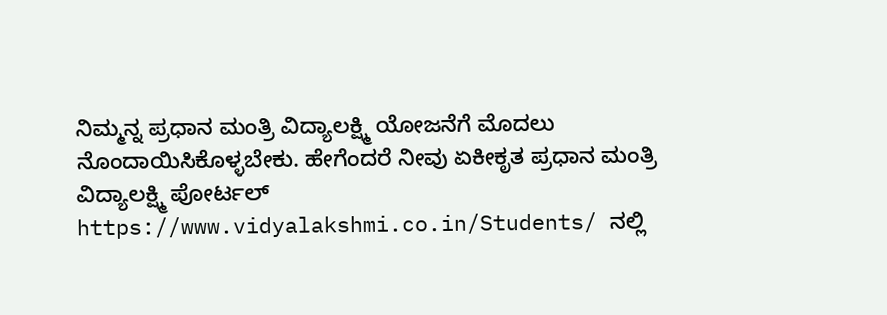ನಿಮ್ಮನ್ನ ಪ್ರಧಾನ ಮಂತ್ರಿ ವಿದ್ಯಾಲಕ್ಷ್ಮಿ ಯೋಜನೆಗೆ ಮೊದಲು ನೊಂದಾಯಿಸಿಕೊಳ್ಳಬೇಕು. ಹೇಗೆಂದರೆ ನೀವು ಏಕೀಕೃತ ಪ್ರಧಾನ ಮಂತ್ರಿ ವಿದ್ಯಾಲಕ್ಷ್ಮಿ ಪೋರ್ಟಲ್ https://www.vidyalakshmi.co.in/Students/ ನಲ್ಲಿ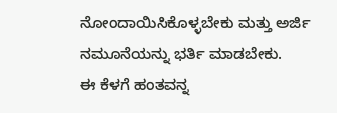ನೋಂದಾಯಿಸಿಕೊಳ್ಳಬೇಕು ಮತ್ತು ಅರ್ಜಿ ನಮೂನೆಯನ್ನು ಭರ್ತಿ ಮಾಡಬೇಕು.
ಈ ಕೆಳಗೆ ಹಂತವನ್ನ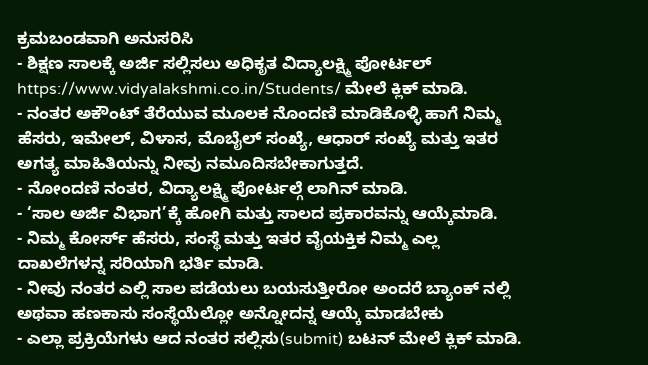ಕ್ರಮಬಂಡವಾಗಿ ಅನುಸರಿಸಿ
- ಶಿಕ್ಷಣ ಸಾಲಕ್ಕೆ ಅರ್ಜಿ ಸಲ್ಲಿಸಲು ಅಧಿಕೃತ ವಿದ್ಯಾಲಕ್ಷ್ಮಿ ಪೋರ್ಟಲ್ https://www.vidyalakshmi.co.in/Students/ ಮೇಲೆ ಕ್ಲಿಕ್ ಮಾಡಿ.
- ನಂತರ ಅಕೌಂಟ್ ತೆರೆಯುವ ಮೂಲಕ ನೊಂದಣಿ ಮಾಡಿಕೊಳ್ಳಿ ಹಾಗೆ ನಿಮ್ಮ ಹೆಸರು, ಇಮೇಲ್, ವಿಳಾಸ, ಮೊಬೈಲ್ ಸಂಖ್ಯೆ, ಆಧಾರ್ ಸಂಖ್ಯೆ ಮತ್ತು ಇತರ ಅಗತ್ಯ ಮಾಹಿತಿಯನ್ನು ನೀವು ನಮೂದಿಸಬೇಕಾಗುತ್ತದೆ.
- ನೋಂದಣಿ ನಂತರ, ವಿದ್ಯಾಲಕ್ಷ್ಮಿ ಪೋರ್ಟಲ್ಗೆ ಲಾಗಿನ್ ಮಾಡಿ.
- ‘ಸಾಲ ಅರ್ಜಿ ವಿಭಾಗ’ಕ್ಕೆ ಹೋಗಿ ಮತ್ತು ಸಾಲದ ಪ್ರಕಾರವನ್ನು ಆಯ್ಕೆಮಾಡಿ.
- ನಿಮ್ಮ ಕೋರ್ಸ್ ಹೆಸರು, ಸಂಸ್ಥೆ ಮತ್ತು ಇತರ ವೈಯಕ್ತಿಕ ನಿಮ್ಮ ಎಲ್ಲ ದಾಖಲೆಗಳನ್ನ ಸರಿಯಾಗಿ ಭರ್ತಿ ಮಾಡಿ.
- ನೀವು ನಂತರ ಎಲ್ಲಿ ಸಾಲ ಪಡೆಯಲು ಬಯಸುತ್ತೀರೋ ಅಂದರೆ ಬ್ಯಾಂಕ್ ನಲ್ಲಿ ಅಥವಾ ಹಣಕಾಸು ಸಂಸ್ಥೆಯೆಲ್ಲೋ ಅನ್ನೋದನ್ನ ಆಯ್ಕೆ ಮಾಡಬೇಕು
- ಎಲ್ಲಾ ಪ್ರಕ್ರಿಯೆಗಳು ಆದ ನಂತರ ಸಲ್ಲಿಸು(submit) ಬಟನ್ ಮೇಲೆ ಕ್ಲಿಕ್ ಮಾಡಿ.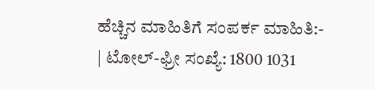ಹೆಚ್ಚಿನ ಮಾಹಿತಿಗೆ ಸಂಪರ್ಕ ಮಾಹಿತಿ:-
| ಟೋಲ್-ಫ್ರೀ ಸಂಖ್ಯೆ: 1800 1031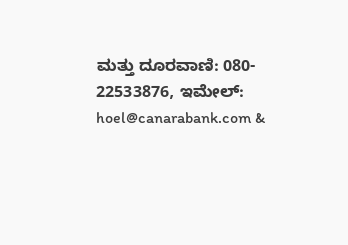ಮತ್ತು ದೂರವಾಣಿ: 080- 22533876, ಇಮೇಲ್: hoel@canarabank.com &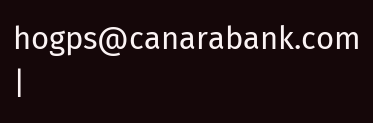hogps@canarabank.com |